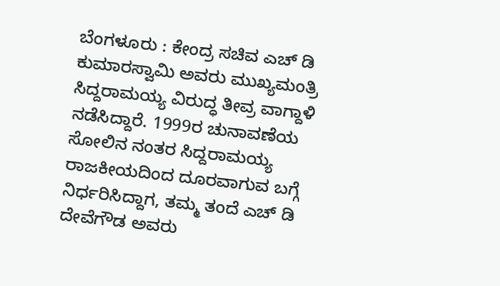ಬೆಂಗಳೂರು : ಕೇಂದ್ರ ಸಚಿವ ಎಚ್ ಡಿ ಕುಮಾರಸ್ವಾಮಿ ಅವರು ಮುಖ್ಯಮಂತ್ರಿ ಸಿದ್ದರಾಮಯ್ಯ ವಿರುದ್ಧ ತೀವ್ರ ವಾಗ್ದಾಳಿ ನಡೆಸಿದ್ದಾರೆ. 1999ರ ಚುನಾವಣೆಯ ಸೋಲಿನ ನಂತರ ಸಿದ್ದರಾಮಯ್ಯ ರಾಜಕೀಯದಿಂದ ದೂರವಾಗುವ ಬಗ್ಗೆ ನಿರ್ಧರಿಸಿದ್ದಾಗ, ತಮ್ಮ ತಂದೆ ಎಚ್ ಡಿ ದೇವೆಗೌಡ ಅವರು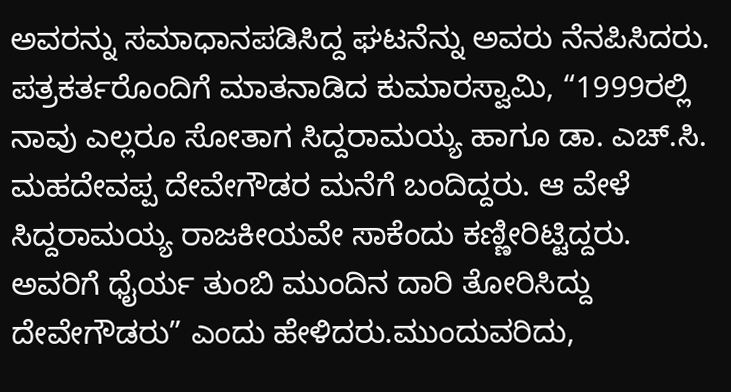ಅವರನ್ನು ಸಮಾಧಾನಪಡಿಸಿದ್ದ ಘಟನೆನ್ನು ಅವರು ನೆನಪಿಸಿದರು.
ಪತ್ರಕರ್ತರೊಂದಿಗೆ ಮಾತನಾಡಿದ ಕುಮಾರಸ್ವಾಮಿ, “1999ರಲ್ಲಿ ನಾವು ಎಲ್ಲರೂ ಸೋತಾಗ ಸಿದ್ದರಾಮಯ್ಯ ಹಾಗೂ ಡಾ. ಎಚ್.ಸಿ. ಮಹದೇವಪ್ಪ ದೇವೇಗೌಡರ ಮನೆಗೆ ಬಂದಿದ್ದರು. ಆ ವೇಳೆ ಸಿದ್ದರಾಮಯ್ಯ ರಾಜಕೀಯವೇ ಸಾಕೆಂದು ಕಣ್ಣೀರಿಟ್ಟಿದ್ದರು. ಅವರಿಗೆ ಧೈರ್ಯ ತುಂಬಿ ಮುಂದಿನ ದಾರಿ ತೋರಿಸಿದ್ದು ದೇವೇಗೌಡರು” ಎಂದು ಹೇಳಿದರು.ಮುಂದುವರಿದು,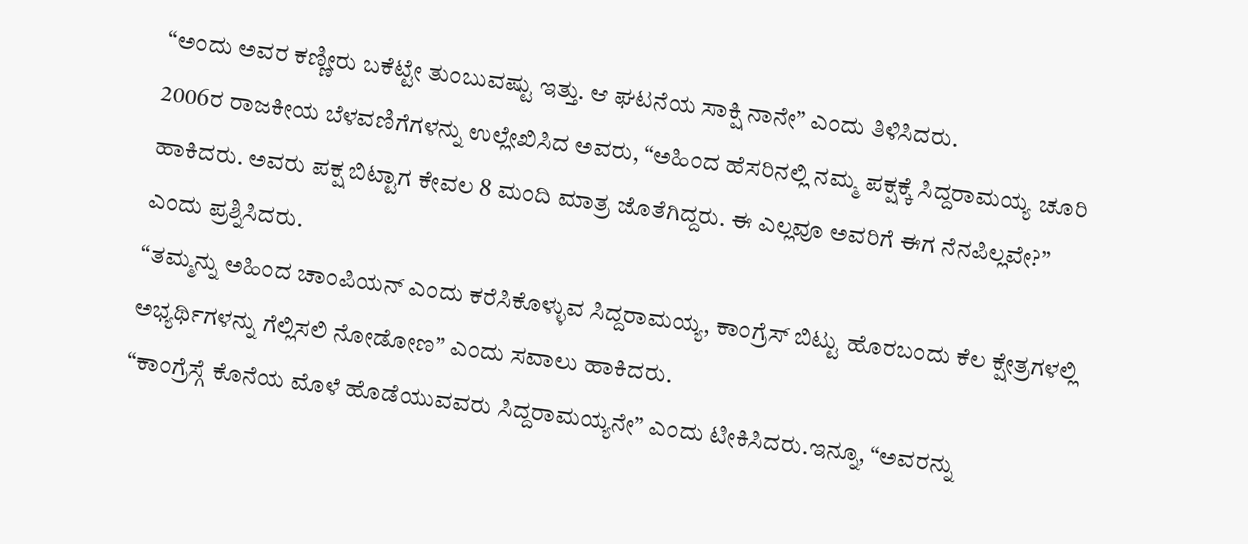“ಅಂದು ಅವರ ಕಣ್ಣೀರು ಬಕೆಟ್ಟೇ ತುಂಬುವಷ್ಟು ಇತ್ತು. ಆ ಘಟನೆಯ ಸಾಕ್ಷಿ ನಾನೇ” ಎಂದು ತಿಳಿಸಿದರು.
2006ರ ರಾಜಕೀಯ ಬೆಳವಣಿಗೆಗಳನ್ನು ಉಲ್ಲೇಖಿಸಿದ ಅವರು, “ಅಹಿಂದ ಹೆಸರಿನಲ್ಲಿ ನಮ್ಮ ಪಕ್ಷಕ್ಕೆ ಸಿದ್ದರಾಮಯ್ಯ ಚೂರಿ ಹಾಕಿದರು. ಅವರು ಪಕ್ಷ ಬಿಟ್ಟಾಗ ಕೇವಲ 8 ಮಂದಿ ಮಾತ್ರ ಜೊತೆಗಿದ್ದರು. ಈ ಎಲ್ಲವೂ ಅವರಿಗೆ ಈಗ ನೆನಪಿಲ್ಲವೇ?” ಎಂದು ಪ್ರಶ್ನಿಸಿದರು.
“ತಮ್ಮನ್ನು ಅಹಿಂದ ಚಾಂಪಿಯನ್ ಎಂದು ಕರೆಸಿಕೊಳ್ಳುವ ಸಿದ್ದರಾಮಯ್ಯ, ಕಾಂಗ್ರೆಸ್ ಬಿಟ್ಟು ಹೊರಬಂದು ಕೆಲ ಕ್ಷೇತ್ರಗಳಲ್ಲಿ ಅಭ್ಯರ್ಥಿಗಳನ್ನು ಗೆಲ್ಲಿಸಲಿ ನೋಡೋಣ” ಎಂದು ಸವಾಲು ಹಾಕಿದರು.
“ಕಾಂಗ್ರೆಸ್ಗೆ ಕೊನೆಯ ಮೊಳೆ ಹೊಡೆಯುವವರು ಸಿದ್ದರಾಮಯ್ಯನೇ” ಎಂದು ಟೀಕಿಸಿದರು.ಇನ್ನೂ, “ಅವರನ್ನು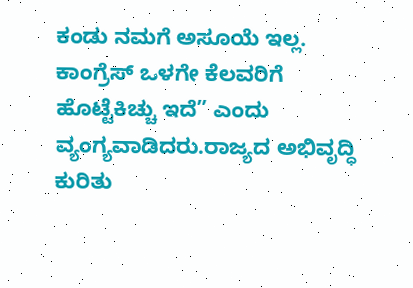ಕಂಡು ನಮಗೆ ಅಸೂಯೆ ಇಲ್ಲ. ಕಾಂಗ್ರೆಸ್ ಒಳಗೇ ಕೆಲವರಿಗೆ ಹೊಟ್ಟೆಕಿಚ್ಚು ಇದೆ” ಎಂದು ವ್ಯಂಗ್ಯವಾಡಿದರು.ರಾಜ್ಯದ ಅಭಿವೃದ್ಧಿ ಕುರಿತು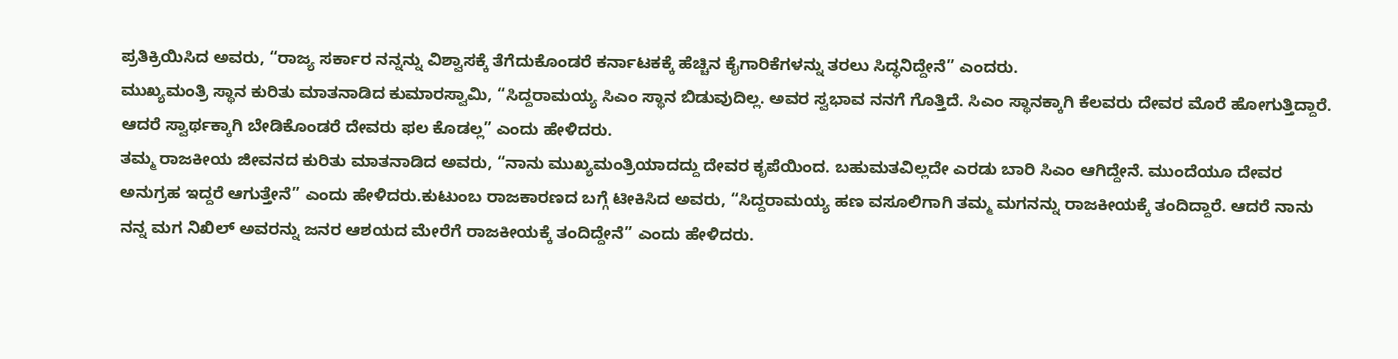ಪ್ರತಿಕ್ರಿಯಿಸಿದ ಅವರು, “ರಾಜ್ಯ ಸರ್ಕಾರ ನನ್ನನ್ನು ವಿಶ್ವಾಸಕ್ಕೆ ತೆಗೆದುಕೊಂಡರೆ ಕರ್ನಾಟಕಕ್ಕೆ ಹೆಚ್ಚಿನ ಕೈಗಾರಿಕೆಗಳನ್ನು ತರಲು ಸಿದ್ಧನಿದ್ದೇನೆ” ಎಂದರು.
ಮುಖ್ಯಮಂತ್ರಿ ಸ್ಥಾನ ಕುರಿತು ಮಾತನಾಡಿದ ಕುಮಾರಸ್ವಾಮಿ, “ಸಿದ್ದರಾಮಯ್ಯ ಸಿಎಂ ಸ್ಥಾನ ಬಿಡುವುದಿಲ್ಲ. ಅವರ ಸ್ವಭಾವ ನನಗೆ ಗೊತ್ತಿದೆ. ಸಿಎಂ ಸ್ಥಾನಕ್ಕಾಗಿ ಕೆಲವರು ದೇವರ ಮೊರೆ ಹೋಗುತ್ತಿದ್ದಾರೆ. ಆದರೆ ಸ್ವಾರ್ಥಕ್ಕಾಗಿ ಬೇಡಿಕೊಂಡರೆ ದೇವರು ಫಲ ಕೊಡಲ್ಲ” ಎಂದು ಹೇಳಿದರು.
ತಮ್ಮ ರಾಜಕೀಯ ಜೀವನದ ಕುರಿತು ಮಾತನಾಡಿದ ಅವರು, “ನಾನು ಮುಖ್ಯಮಂತ್ರಿಯಾದದ್ದು ದೇವರ ಕೃಪೆಯಿಂದ. ಬಹುಮತವಿಲ್ಲದೇ ಎರಡು ಬಾರಿ ಸಿಎಂ ಆಗಿದ್ದೇನೆ. ಮುಂದೆಯೂ ದೇವರ ಅನುಗ್ರಹ ಇದ್ದರೆ ಆಗುತ್ತೇನೆ” ಎಂದು ಹೇಳಿದರು.ಕುಟುಂಬ ರಾಜಕಾರಣದ ಬಗ್ಗೆ ಟೀಕಿಸಿದ ಅವರು, “ಸಿದ್ದರಾಮಯ್ಯ ಹಣ ವಸೂಲಿಗಾಗಿ ತಮ್ಮ ಮಗನನ್ನು ರಾಜಕೀಯಕ್ಕೆ ತಂದಿದ್ದಾರೆ. ಆದರೆ ನಾನು ನನ್ನ ಮಗ ನಿಖಿಲ್ ಅವರನ್ನು ಜನರ ಆಶಯದ ಮೇರೆಗೆ ರಾಜಕೀಯಕ್ಕೆ ತಂದಿದ್ದೇನೆ” ಎಂದು ಹೇಳಿದರು.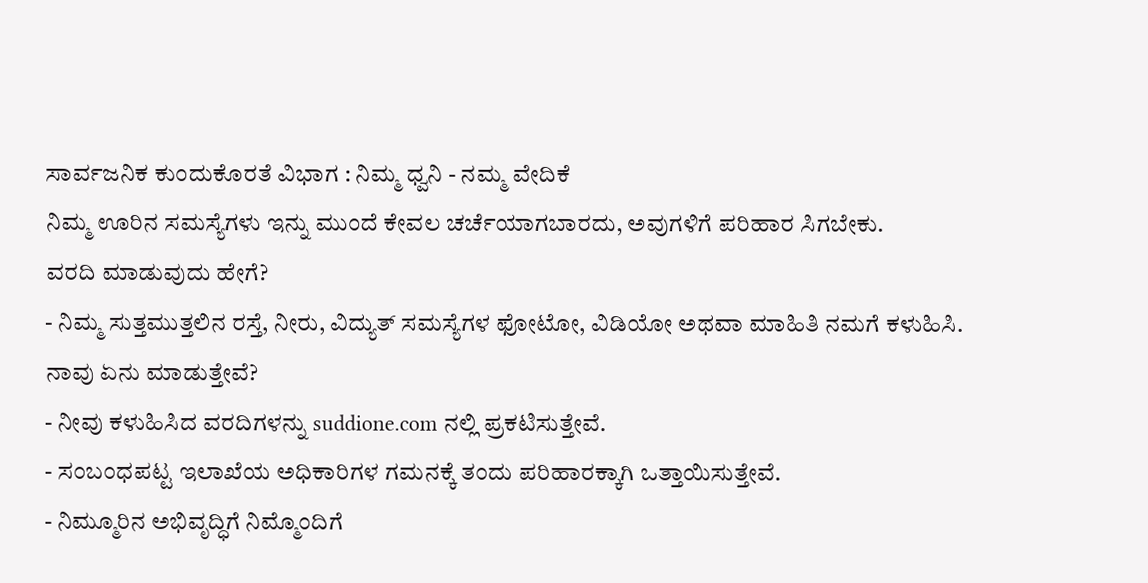ಸಾರ್ವಜನಿಕ ಕುಂದುಕೊರತೆ ವಿಭಾಗ : ನಿಮ್ಮ ಧ್ವನಿ - ನಮ್ಮ ವೇದಿಕೆ
ನಿಮ್ಮ ಊರಿನ ಸಮಸ್ಯೆಗಳು ಇನ್ನು ಮುಂದೆ ಕೇವಲ ಚರ್ಚೆಯಾಗಬಾರದು, ಅವುಗಳಿಗೆ ಪರಿಹಾರ ಸಿಗಬೇಕು.
ವರದಿ ಮಾಡುವುದು ಹೇಗೆ?
- ನಿಮ್ಮ ಸುತ್ತಮುತ್ತಲಿನ ರಸ್ತೆ, ನೀರು, ವಿದ್ಯುತ್ ಸಮಸ್ಯೆಗಳ ಫೋಟೋ, ವಿಡಿಯೋ ಅಥವಾ ಮಾಹಿತಿ ನಮಗೆ ಕಳುಹಿಸಿ.
ನಾವು ಏನು ಮಾಡುತ್ತೇವೆ?
- ನೀವು ಕಳುಹಿಸಿದ ವರದಿಗಳನ್ನು suddione.com ನಲ್ಲಿ ಪ್ರಕಟಿಸುತ್ತೇವೆ.
- ಸಂಬಂಧಪಟ್ಟ ಇಲಾಖೆಯ ಅಧಿಕಾರಿಗಳ ಗಮನಕ್ಕೆ ತಂದು ಪರಿಹಾರಕ್ಕಾಗಿ ಒತ್ತಾಯಿಸುತ್ತೇವೆ.
- ನಿಮ್ಮೂರಿನ ಅಭಿವೃದ್ಧಿಗೆ ನಿಮ್ಮೊಂದಿಗೆ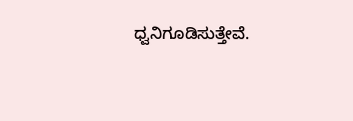ಧ್ವನಿಗೂಡಿಸುತ್ತೇವೆ.